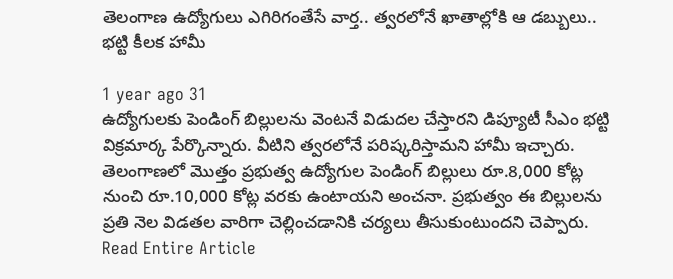తెలంగాణ ఉద్యోగులు ఎగిరిగంతేసే వార్త.. త్వరలోనే ఖాతాల్లోకి ఆ డబ్బులు.. భట్టి కీలక హామీ

1 year ago 31
ఉద్యోగులకు పెండింగ్ బిల్లులను వెంటనే విడుదల చేస్తారని డిప్యూటీ సీఎం భట్టి విక్రమార్క పేర్కొన్నారు. వీటిని త్వరలోనే పరిష్కరిస్తామని హామీ ఇచ్చారు. తెలంగాణలో మొత్తం ప్రభుత్వ ఉద్యోగుల పెండింగ్ బిల్లులు రూ.8,000 కోట్ల నుంచి రూ.10,000 కోట్ల వరకు ఉంటాయని అంచనా. ప్రభుత్వం ఈ బిల్లులను ప్రతి నెల విడతల వారిగా చెల్లించడానికి చర్యలు తీసుకుంటుందని చెప్పారు.
Read Entire Article